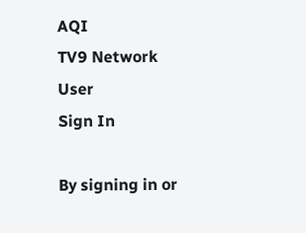AQI
TV9 Network
User
Sign In

By signing in or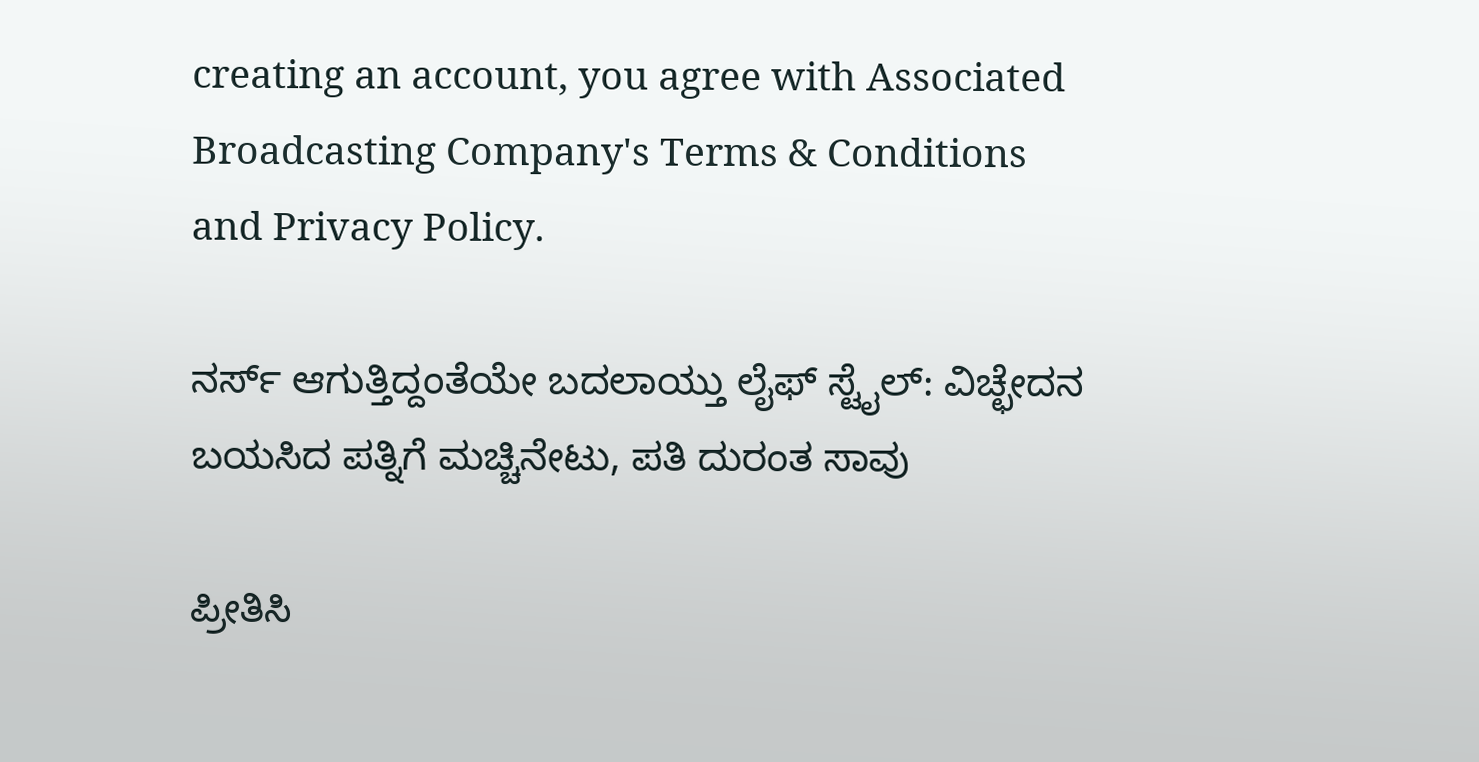creating an account, you agree with Associated Broadcasting Company's Terms & Conditions and Privacy Policy.

ನರ್ಸ್ ಆಗುತ್ತಿದ್ದಂತೆಯೇ ಬದಲಾಯ್ತು ಲೈಫ್ ಸ್ಟೈಲ್: ವಿಚ್ಛೇದನ ಬಯಸಿದ ಪತ್ನಿಗೆ ಮಚ್ಚಿನೇಟು, ಪತಿ ದುರಂತ ಸಾವು

ಪ್ರೀತಿಸಿ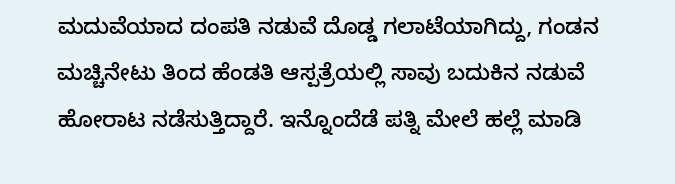ಮದುವೆಯಾದ ದಂಪತಿ ನಡುವೆ ದೊಡ್ಡ ಗಲಾಟೆಯಾಗಿದ್ದು, ಗಂಡನ ಮಚ್ಚಿನೇಟು ತಿಂದ ಹೆಂಡತಿ ಆಸ್ಪತ್ರೆಯಲ್ಲಿ ಸಾವು ಬದುಕಿನ ನಡುವೆ ಹೋರಾಟ ನಡೆಸುತ್ತಿದ್ದಾರೆ. ಇನ್ನೊಂದೆಡೆ ಪತ್ನಿ ಮೇಲೆ ಹಲ್ಲೆ ಮಾಡಿ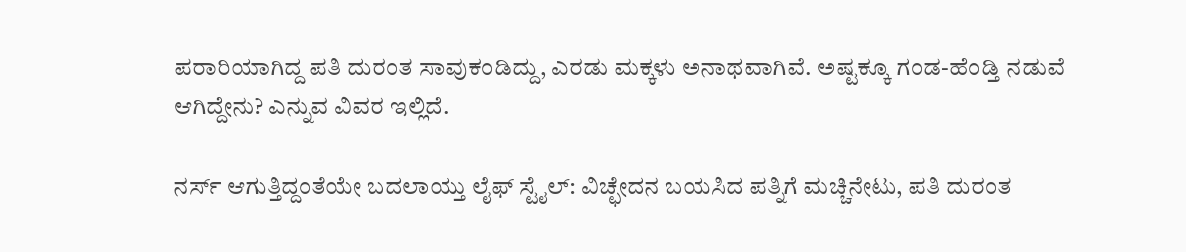ಪರಾರಿಯಾಗಿದ್ದ ಪತಿ ದುರಂತ ಸಾವುಕಂಡಿದ್ದು, ಎರಡು ಮಕ್ಕಳು ಅನಾಥವಾಗಿವೆ. ಅಷ್ಟಕ್ಕೂ ಗಂಡ-ಹೆಂಡ್ತಿ ನಡುವೆ ಆಗಿದ್ದೇನು? ಎನ್ನುವ ವಿವರ ಇಲ್ಲಿದೆ.

ನರ್ಸ್ ಆಗುತ್ತಿದ್ದಂತೆಯೇ ಬದಲಾಯ್ತು ಲೈಫ್ ಸ್ಟೈಲ್: ವಿಚ್ಛೇದನ ಬಯಸಿದ ಪತ್ನಿಗೆ ಮಚ್ಚಿನೇಟು, ಪತಿ ದುರಂತ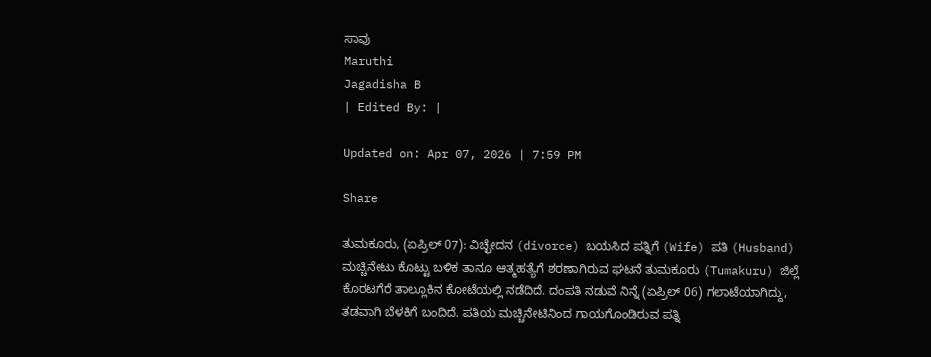ಸಾವು
Maruthi
Jagadisha B
| Edited By: |

Updated on: Apr 07, 2026 | 7:59 PM

Share

ತುಮಕೂರು, (ಏಪ್ರಿಲ್ 07): ವಿಚ್ಛೇದನ (divorce) ಬಯಸಿದ ಪತ್ನಿಗೆ (Wife) ಪತಿ (Husband) ಮಚ್ಚಿನೇಟು ಕೊಟ್ಟು ಬಳಿಕ ತಾನೂ ಆತ್ಮಹತ್ಯೆಗೆ ಶರಣಾಗಿರುವ ಘಟನೆ ತುಮಕೂರು (Tumakuru) ಜಿಲ್ಲೆ ಕೊರಟಗೆರೆ ತಾಲ್ಲೂಕಿನ ಕೋಟೆಯಲ್ಲಿ ನಡೆದಿದೆ. ದಂಪತಿ ನಡುವೆ ನಿನ್ನೆ (ಏಪ್ರಿಲ್ 06) ಗಲಾಟೆಯಾಗಿದ್ದು, ತಡವಾಗಿ ಬೆಳಕಿಗೆ ಬಂದಿದೆ. ಪತಿಯ ಮಚ್ಚಿನೇಟಿನಿಂದ ಗಾಯಗೊಂಡಿರುವ ಪತ್ನಿ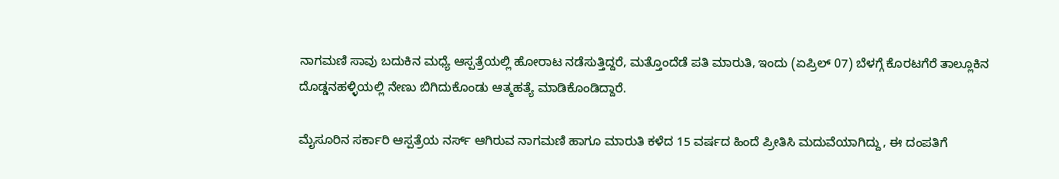ನಾಗಮಣಿ ಸಾವು ಬದುಕಿನ ಮಧ್ಯೆ ಆಸ್ಪತ್ರೆಯಲ್ಲಿ ಹೋರಾಟ ನಡೆಸುತ್ತಿದ್ದರೆ, ಮತ್ತೊಂದೆಡೆ ಪತಿ ಮಾರುತಿ, ಇಂದು (ಏಪ್ರಿಲ್ 07) ಬೆಳಗ್ಗೆ ಕೊರಟಗೆರೆ ತಾಲ್ಲೂಕಿನ ದೊಡ್ಡನಹಳ್ಳಿಯಲ್ಲಿ ನೇಣು ಬಿಗಿದುಕೊಂಡು ಆತ್ಮಹತ್ಯೆ ಮಾಡಿಕೊಂಡಿದ್ದಾರೆ.

ಮೈಸೂರಿನ ಸರ್ಕಾರಿ ಆಸ್ಪತ್ರೆಯ ನರ್ಸ್ ಆಗಿರುವ ನಾಗಮಣಿ ಹಾಗೂ ಮಾರುತಿ ಕಳೆದ 15 ವರ್ಷದ ಹಿಂದೆ ಪ್ರೀತಿಸಿ ಮದುವೆಯಾಗಿದ್ದು, ಈ ದಂಪತಿಗೆ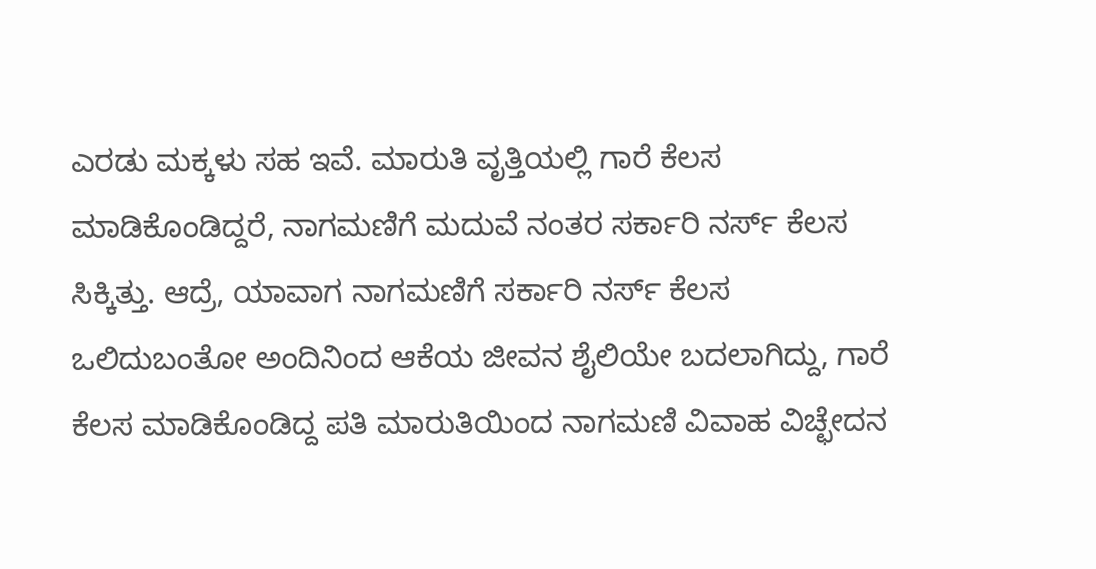ಎರಡು ಮಕ್ಕಳು ಸಹ ಇವೆ. ಮಾರುತಿ ವೃತ್ತಿಯಲ್ಲಿ ಗಾರೆ ಕೆಲಸ ಮಾಡಿಕೊಂಡಿದ್ದರೆ, ನಾಗಮಣಿಗೆ ಮದುವೆ ನಂತರ ಸರ್ಕಾರಿ ನರ್ಸ್ ಕೆಲಸ ಸಿಕ್ಕಿತ್ತು. ಆದ್ರೆ, ಯಾವಾಗ ನಾಗಮಣಿಗೆ ಸರ್ಕಾರಿ ನರ್ಸ್ ಕೆಲಸ ಒಲಿದುಬಂತೋ ಅಂದಿನಿಂದ ಆಕೆಯ ಜೀವನ ಶೈಲಿಯೇ ಬದಲಾಗಿದ್ದು, ಗಾರೆ ಕೆಲಸ ಮಾಡಿಕೊಂಡಿದ್ದ ಪತಿ ಮಾರುತಿಯಿಂದ ನಾಗಮಣಿ ವಿವಾಹ ವಿಚ್ಛೇದನ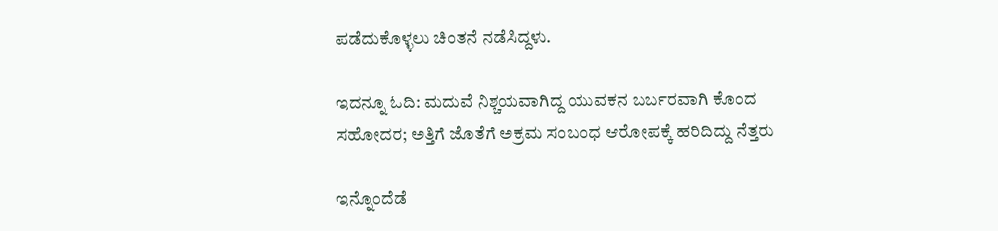ಪಡೆದುಕೊಳ್ಳಲು ಚಿಂತನೆ ನಡೆಸಿದ್ದಳು.

ಇದನ್ನೂ ಓದಿ: ಮದುವೆ ನಿಶ್ಚಯವಾಗಿದ್ದ ಯುವಕನ ಬರ್ಬರವಾಗಿ ಕೊಂದ ಸಹೋದರ; ಅತ್ತಿಗೆ ಜೊತೆಗೆ ಅಕ್ರಮ ಸಂಬಂಧ ಆರೋಪಕ್ಕೆ ಹರಿದಿದ್ದು ನೆತ್ತರು

ಇನ್ನೊಂದೆಡೆ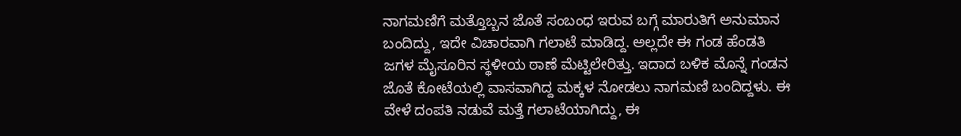ನಾಗಮಣಿಗೆ ಮತ್ತೊಬ್ಬನ ಜೊತೆ ಸಂಬಂಧ ಇರುವ ಬಗ್ಗೆ ಮಾರುತಿಗೆ ಅನುಮಾನ ಬಂದಿದ್ದು, ಇದೇ ವಿಚಾರವಾಗಿ ಗಲಾಟೆ ಮಾಡಿದ್ದ. ಅಲ್ಲದೇ ಈ ಗಂಡ ಹೆಂಡತಿ ಜಗಳ ಮೈಸೂರಿನ ಸ್ಥಳೀಯ ಠಾಣೆ ಮೆಟ್ಟಿಲೇರಿತ್ತು. ಇದಾದ ಬಳಿಕ ಮೊನ್ನೆ ಗಂಡನ ಜೊತೆ ಕೋಟೆಯಲ್ಲಿ ವಾಸವಾಗಿದ್ದ ಮಕ್ಕಳ ನೋಡಲು ನಾಗಮಣಿ ಬಂದಿದ್ದಳು. ಈ ವೇಳೆ ದಂಪತಿ ನಡುವೆ ಮತ್ತೆ ಗಲಾಟೆಯಾಗಿದ್ದು, ಈ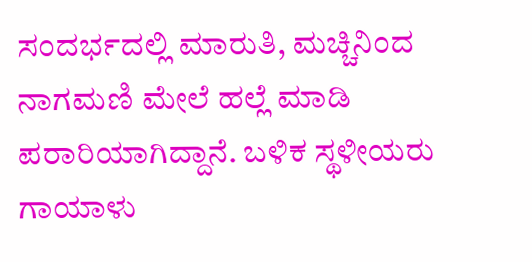ಸಂದರ್ಭದಲ್ಲಿ ಮಾರುತಿ, ಮಚ್ಚಿನಿಂದ ನಾಗಮಣಿ ಮೇಲೆ ಹಲ್ಲೆ ಮಾಡಿ ಪರಾರಿಯಾಗಿದ್ದಾನೆ. ಬಳಿಕ ಸ್ಥಳೀಯರು ಗಾಯಾಳು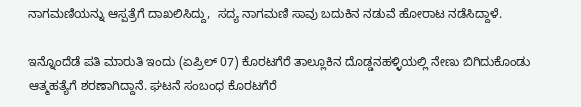ನಾಗಮಣಿಯನ್ನು ಆಸ್ಪತ್ರೆಗೆ ದಾಖಲಿಸಿದ್ದು,  ಸದ್ಯ ನಾಗಮಣಿ ಸಾವು ಬದುಕಿನ ನಡುವೆ ಹೋರಾಟ ನಡೆಸಿದ್ದಾಳೆ.

ಇನ್ನೊಂದೆಡೆ ಪತಿ ಮಾರುತಿ ಇಂದು (ಏಪ್ರಿಲ್ 07) ಕೊರಟಗೆರೆ ತಾಲ್ಲೂಕಿನ ದೊಡ್ಡನಹಳ್ಳಿಯಲ್ಲಿ ನೇಣು ಬಿಗಿದುಕೊಂಡು ಆತ್ಮಹತ್ಯೆಗೆ ಶರಣಾಗಿದ್ದಾನೆ. ಘಟನೆ ಸಂಬಂಧ ಕೊರಟಗೆರೆ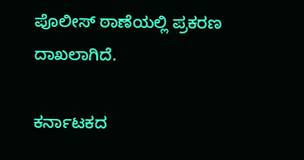ಪೊಲೀಸ್ ಠಾಣೆಯಲ್ಲಿ ಪ್ರಕರಣ ದಾಖಲಾಗಿದೆ.

ಕರ್ನಾಟಕದ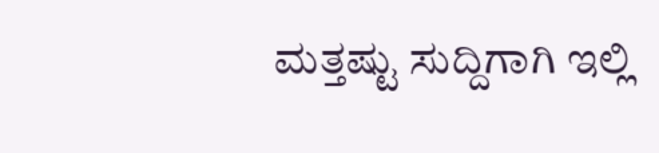ಮತ್ತಷ್ಟು ಸುದ್ದಿಗಾಗಿ ಇಲ್ಲಿ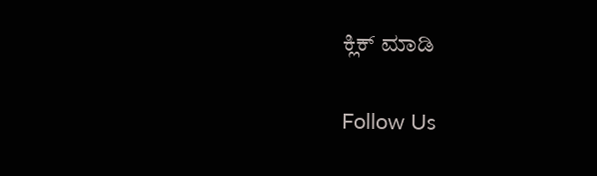ಕ್ಲಿಕ್ ಮಾಡಿ

Follow Us